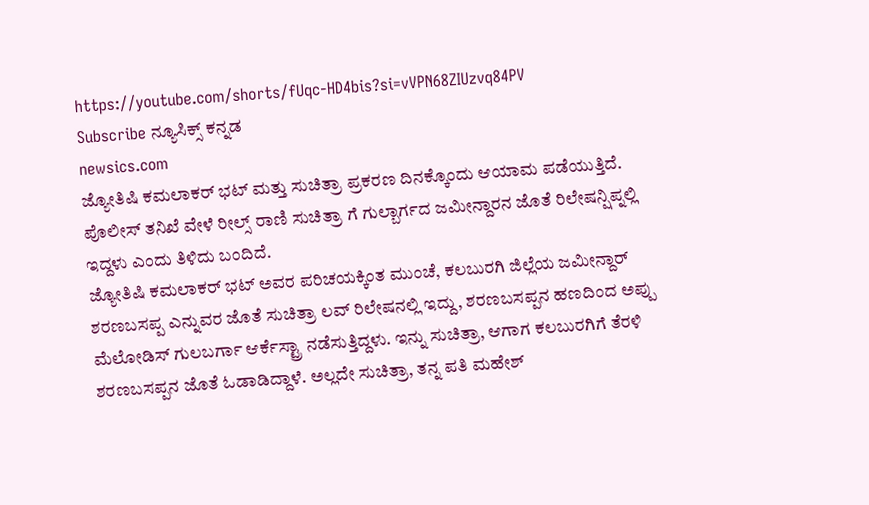https://youtube.com/shorts/fUqc-HD4bis?si=vVPN68ZIUzvq84PV
Subscribe ನ್ಯೂಸಿಕ್ಸ್ ಕನ್ನಡ
newsics.com
ಜ್ಯೋತಿಷಿ ಕಮಲಾಕರ್ ಭಟ್ ಮತ್ತು ಸುಚಿತ್ರಾ ಪ್ರಕರಣ ದಿನಕ್ಕೊಂದು ಆಯಾಮ ಪಡೆಯುತ್ತಿದೆ. ಪೊಲೀಸ್ ತನಿಖೆ ವೇಳೆ ರೀಲ್ಸ್ ರಾಣಿ ಸುಚಿತ್ರಾ ಗೆ ಗುಲ್ಬಾರ್ಗದ ಜಮೀನ್ದಾರನ ಜೊತೆ ರಿಲೇಷನ್ಷಿಪ್ನಲ್ಲಿ ಇದ್ದಳು ಎಂದು ತಿಳಿದು ಬಂದಿದೆ.
ಜ್ಯೋತಿಷಿ ಕಮಲಾಕರ್ ಭಟ್ ಅವರ ಪರಿಚಯಕ್ಕಿಂತ ಮುಂಚೆ, ಕಲಬುರಗಿ ಜಿಲ್ಲೆಯ ಜಮೀನ್ದಾರ್ ಶರಣಬಸಪ್ಪ ಎನ್ನುವರ ಜೊತೆ ಸುಚಿತ್ರಾ ಲವ್ ರಿಲೇಷನಲ್ಲಿ ಇದ್ದು, ಶರಣಬಸಪ್ಪನ ಹಣದಿಂದ ಅಪ್ಪು ಮೆಲೋಡಿಸ್ ಗುಲಬರ್ಗಾ ಆರ್ಕೆಸ್ಟ್ರಾ ನಡೆಸುತ್ತಿದ್ದಳು. ಇನ್ನು ಸುಚಿತ್ರಾ, ಆಗಾಗ ಕಲಬುರಗಿಗೆ ತೆರಳಿ ಶರಣಬಸಪ್ಪನ ಜೊತೆ ಓಡಾಡಿದ್ದಾಳೆ. ಅಲ್ಲದೇ ಸುಚಿತ್ರಾ, ತನ್ನ ಪತಿ ಮಹೇಶ್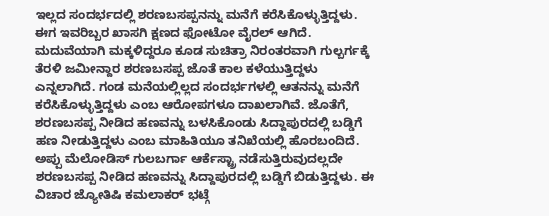ಇಲ್ಲದ ಸಂದರ್ಭದಲ್ಲಿ ಶರಣಬಸಪ್ಪನನ್ನು ಮನೆಗೆ ಕರೆಸಿಕೊಳ್ಳುತ್ತಿದ್ದಳು. ಈಗ ಇವರಿಬ್ಬರ ಖಾಸಗಿ ಕ್ಷಣದ ಫೋಟೋ ವೈರಲ್ ಆಗಿದೆ.
ಮದುವೆಯಾಗಿ ಮಕ್ಕಳಿದ್ದರೂ ಕೂಡ ಸುಚಿತ್ರಾ ನಿರಂತರವಾಗಿ ಗುಲ್ಬರ್ಗಕ್ಕೆ ತೆರಳಿ ಜಮೀನ್ದಾರ ಶರಣಬಸಪ್ಪ ಜೊತೆ ಕಾಲ ಕಳೆಯುತ್ತಿದ್ದಳು ಎನ್ನಲಾಗಿದೆ. ಗಂಡ ಮನೆಯಲ್ಲಿಲ್ಲದ ಸಂದರ್ಭಗಳಲ್ಲಿ ಆತನನ್ನು ಮನೆಗೆ ಕರೆಸಿಕೊಳ್ಳುತ್ತಿದ್ದಳು ಎಂಬ ಆರೋಪಗಳೂ ದಾಖಲಾಗಿವೆ. ಜೊತೆಗೆ, ಶರಣಬಸಪ್ಪ ನೀಡಿದ ಹಣವನ್ನು ಬಳಸಿಕೊಂಡು ಸಿದ್ದಾಪುರದಲ್ಲಿ ಬಡ್ಡಿಗೆ ಹಣ ನೀಡುತ್ತಿದ್ದಳು ಎಂಬ ಮಾಹಿತಿಯೂ ತನಿಖೆಯಲ್ಲಿ ಹೊರಬಂದಿದೆ.
ಅಪ್ಪು ಮೆಲೋಡಿಸ್ ಗುಲಬರ್ಗಾ ಆರ್ಕೆಸ್ಟ್ರಾ ನಡೆಸುತ್ತಿರುವುದಲ್ಲದೇ ಶರಣಬಸಪ್ಪ ನೀಡಿದ ಹಣವನ್ನು ಸಿದ್ದಾಪುರದಲ್ಲಿ ಬಡ್ಡಿಗೆ ಬಿಡುತ್ತಿದ್ದಳು. ಈ ವಿಚಾರ ಜ್ಯೋತಿಷಿ ಕಮಲಾಕರ್ ಭಟ್ಗೆ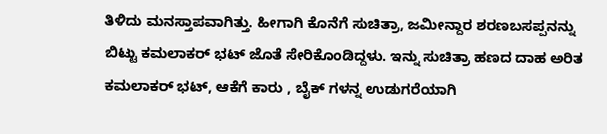ತಿಳಿದು ಮನಸ್ತಾಪವಾಗಿತ್ತು. ಹೀಗಾಗಿ ಕೊನೆಗೆ ಸುಚಿತ್ರಾ, ಜಮೀನ್ದಾರ ಶರಣಬಸಪ್ಪನನ್ನು ಬಿಟ್ಟು ಕಮಲಾಕರ್ ಭಟ್ ಜೊತೆ ಸೇರಿಕೊಂಡಿದ್ದಳು. ಇನ್ನು ಸುಚಿತ್ರಾ ಹಣದ ದಾಹ ಅರಿತ ಕಮಲಾಕರ್ ಭಟ್, ಆಕೆಗೆ ಕಾರು , ಬೈಕ್ ಗಳನ್ನ ಉಡುಗರೆಯಾಗಿ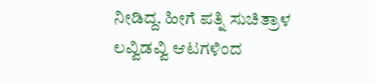ನೀಡಿದ್ದ. ಹೀಗೆ ಪತ್ನಿ ಸುಚಿತ್ರಾಳ ಲವ್ವಿಡವ್ವಿ ಆಟಗಳಿಂದ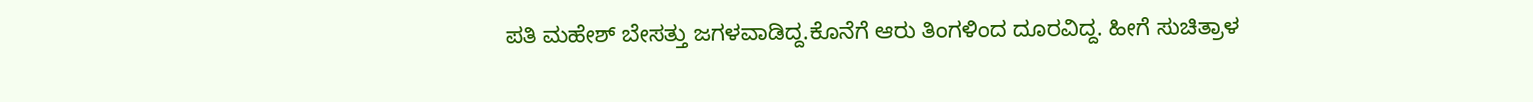ಪತಿ ಮಹೇಶ್ ಬೇಸತ್ತು ಜಗಳವಾಡಿದ್ದ.ಕೊನೆಗೆ ಆರು ತಿಂಗಳಿಂದ ದೂರವಿದ್ದ. ಹೀಗೆ ಸುಚಿತ್ರಾಳ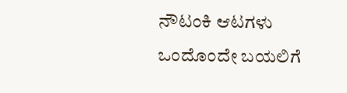ನೌಟಂಕಿ ಆಟಗಳು ಒಂದೊಂದೇ ಬಯಲಿಗೆ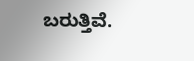ಬರುತ್ತಿವೆ.